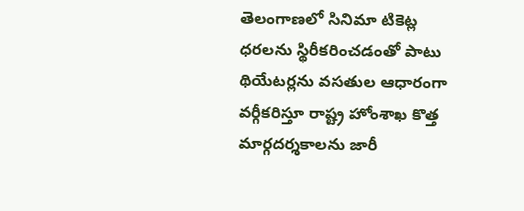తెలంగాణలో సినిమా టికెట్ల ధరలను స్థిరీకరించడంతో పాటు థియేటర్లను వసతుల ఆధారంగా వర్గీకరిస్తూ రాష్ట్ర హోంశాఖ కొత్త మార్గదర్శకాలను జారీ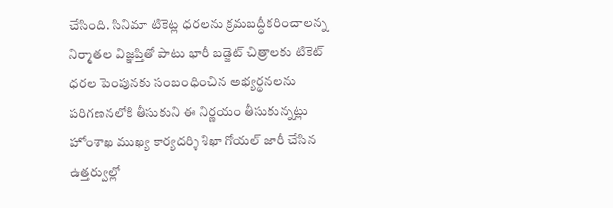చేసింది. సినిమా టికెట్ల ధరలను క్రమబద్ధీకరించాలన్న నిర్మాతల విజ్ఞప్తితో పాటు భారీ బడ్జెట్ చిత్రాలకు టికెట్ ధరల పెంపునకు సంబంధించిన అభ్యర్థనలను పరిగణనలోకి తీసుకుని ఈ నిర్ణయం తీసుకున్నట్లు హోంశాఖ ముఖ్య కార్యదర్శి శిఖా గోయల్ జారీ చేసిన ఉత్తర్వుల్లో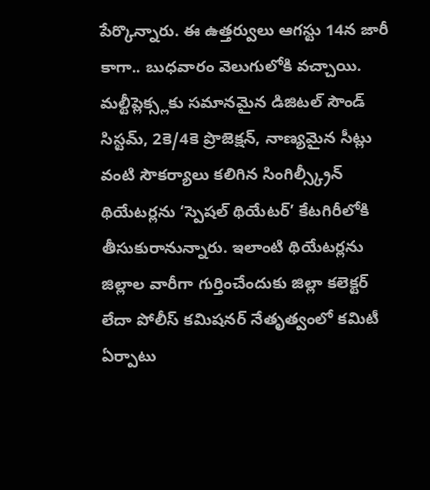పేర్కొన్నారు. ఈ ఉత్తర్వులు ఆగస్టు 14న జారీ కాగా.. బుధవారం వెలుగులోకి వచ్చాయి. మల్టీప్లెక్స్లకు సమానమైన డిజిటల్ సౌండ్ సిస్టమ్, 2కె/4కె ప్రొజెక్షన్, నాణ్యమైన సీట్లు వంటి సౌకర్యాలు కలిగిన సింగిల్స్క్రీన్ థియేటర్లను ‘స్పెషల్ థియేటర్’ కేటగిరీలోకి తీసుకురానున్నారు. ఇలాంటి థియేటర్లను జిల్లాల వారీగా గుర్తించేందుకు జిల్లా కలెక్టర్ లేదా పోలీస్ కమిషనర్ నేతృత్వంలో కమిటీ ఏర్పాటు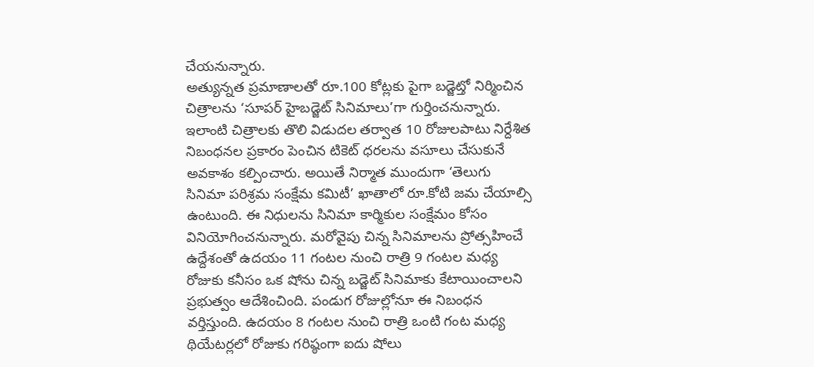చేయనున్నారు.
అత్యున్నత ప్రమాణాలతో రూ.100 కోట్లకు పైగా బడ్జెట్తో నిర్మించిన చిత్రాలను ‘సూపర్ హైబడ్జెట్ సినిమాలు’గా గుర్తించనున్నారు. ఇలాంటి చిత్రాలకు తొలి విడుదల తర్వాత 10 రోజులపాటు నిర్దేశిత నిబంధనల ప్రకారం పెంచిన టికెట్ ధరలను వసూలు చేసుకునే అవకాశం కల్పించారు. అయితే నిర్మాత ముందుగా ‘తెలుగు సినిమా పరిశ్రమ సంక్షేమ కమిటీ’ ఖాతాలో రూ.కోటి జమ చేయాల్సి ఉంటుంది. ఈ నిధులను సినిమా కార్మికుల సంక్షేమం కోసం వినియోగించనున్నారు. మరోవైపు చిన్న సినిమాలను ప్రోత్సహించే ఉద్దేశంతో ఉదయం 11 గంటల నుంచి రాత్రి 9 గంటల మధ్య రోజుకు కనీసం ఒక షోను చిన్న బడ్జెట్ సినిమాకు కేటాయించాలని ప్రభుత్వం ఆదేశించింది. పండుగ రోజుల్లోనూ ఈ నిబంధన వర్తిస్తుంది. ఉదయం 8 గంటల నుంచి రాత్రి ఒంటి గంట మధ్య థియేటర్లలో రోజుకు గరిష్ఠంగా ఐదు షోలు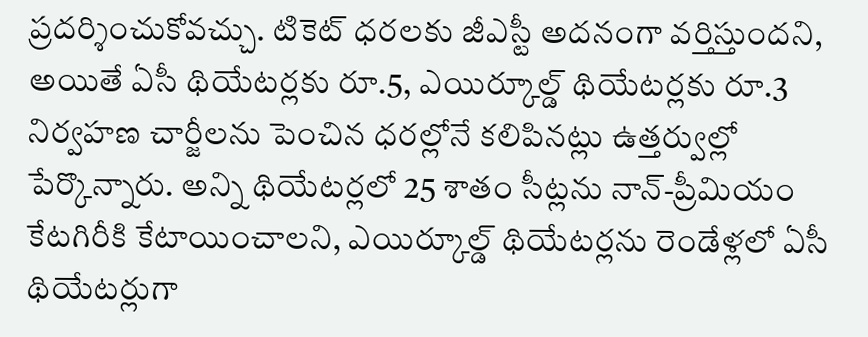ప్రదర్శించుకోవచ్చు. టికెట్ ధరలకు జీఎస్టీ అదనంగా వర్తిస్తుందని, అయితే ఏసీ థియేటర్లకు రూ.5, ఎయిర్కూల్డ్ థియేటర్లకు రూ.3 నిర్వహణ చార్జీలను పెంచిన ధరల్లోనే కలిపినట్లు ఉత్తర్వుల్లో పేర్కొన్నారు. అన్ని థియేటర్లలో 25 శాతం సీట్లను నాన్-ప్రీమియం కేటగిరీకి కేటాయించాలని, ఎయిర్కూల్డ్ థియేటర్లను రెండేళ్లలో ఏసీ థియేటర్లుగా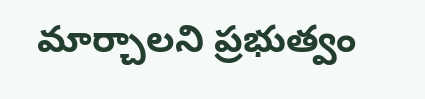మార్చాలని ప్రభుత్వం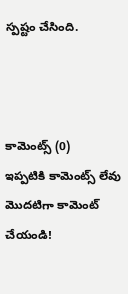స్పష్టం చేసింది.



కామెంట్స్ (0)
ఇప్పటికి కామెంట్స్ లేవు
మొదటిగా కామెంట్ చేయండి!